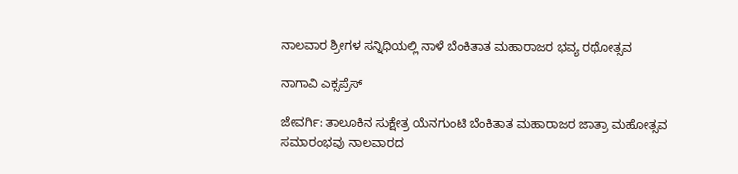ನಾಲವಾರ ಶ್ರೀಗಳ ಸನ್ನಿಧಿಯಲ್ಲಿ ನಾಳೆ ಬೆಂಕಿತಾತ ಮಹಾರಾಜರ ಭವ್ಯ ರಥೋತ್ಸವ

ನಾಗಾವಿ ಎಕ್ಸಪ್ರೆಸ್

ಜೇವರ್ಗಿ: ತಾಲೂಕಿನ ಸುಕ್ಷೇತ್ರ ಯೆನಗುಂಟಿ ಬೆಂಕಿತಾತ ಮಹಾರಾಜರ ಜಾತ್ರಾ ಮಹೋತ್ಸವ ಸಮಾರಂಭವು ನಾಲವಾರದ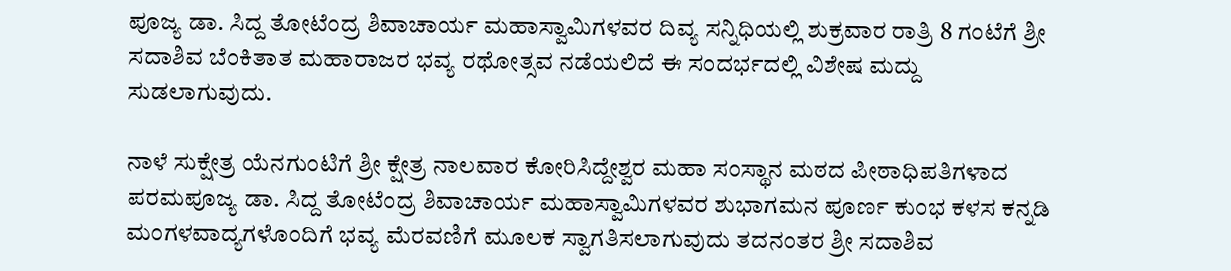ಪೂಜ್ಯ ಡಾ. ಸಿದ್ದ ತೋಟೆಂದ್ರ ಶಿವಾಚಾರ್ಯ ಮಹಾಸ್ವಾಮಿಗಳವರ ದಿವ್ಯ ಸನ್ನಿಧಿಯಲ್ಲಿ ಶುಕ್ರವಾರ ರಾತ್ರಿ 8 ಗಂಟೆಗೆ ಶ್ರೀ ಸದಾಶಿವ ಬೆಂಕಿತಾತ ಮಹಾರಾಜರ ಭವ್ಯ ರಥೋತ್ಸವ ನಡೆಯಲಿದೆ ಈ ಸಂದರ್ಭದಲ್ಲಿ ವಿಶೇಷ ಮದ್ದು ಸುಡಲಾಗುವುದು.

ನಾಳೆ ಸುಕ್ಷೇತ್ರ ಯೆನಗುಂಟಿಗೆ ಶ್ರೀ ಕ್ಷೇತ್ರ ನಾಲವಾರ ಕೋರಿಸಿದ್ದೇಶ್ವರ ಮಹಾ ಸಂಸ್ಥಾನ ಮಠದ ಪೀಠಾಧಿಪತಿಗಳಾದ ಪರಮಪೂಜ್ಯ ಡಾ. ಸಿದ್ದ ತೋಟೆಂದ್ರ ಶಿವಾಚಾರ್ಯ ಮಹಾಸ್ವಾಮಿಗಳವರ ಶುಭಾಗಮನ ಪೂರ್ಣ ಕುಂಭ ಕಳಸ ಕನ್ನಡಿ ಮಂಗಳವಾದ್ಯಗಳೊಂದಿಗೆ ಭವ್ಯ ಮೆರವಣಿಗೆ ಮೂಲಕ ಸ್ವಾಗತಿಸಲಾಗುವುದು ತದನಂತರ ಶ್ರೀ ಸದಾಶಿವ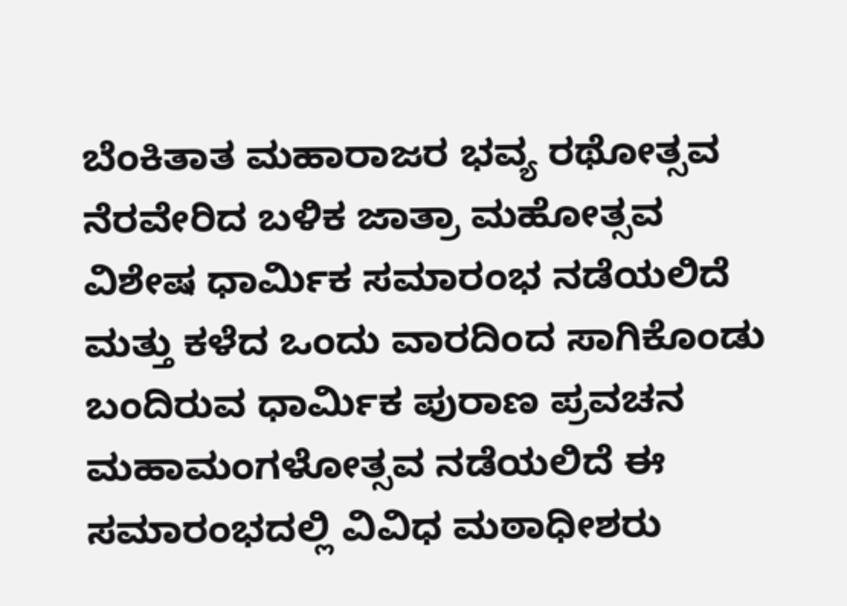ಬೆಂಕಿತಾತ ಮಹಾರಾಜರ ಭವ್ಯ ರಥೋತ್ಸವ ನೆರವೇರಿದ ಬಳಿಕ ಜಾತ್ರಾ ಮಹೋತ್ಸವ ವಿಶೇಷ ಧಾರ್ಮಿಕ ಸಮಾರಂಭ ನಡೆಯಲಿದೆ ಮತ್ತು ಕಳೆದ ಒಂದು ವಾರದಿಂದ ಸಾಗಿಕೊಂಡು ಬಂದಿರುವ ಧಾರ್ಮಿಕ ಪುರಾಣ ಪ್ರವಚನ ಮಹಾಮಂಗಳೋತ್ಸವ ನಡೆಯಲಿದೆ ಈ ಸಮಾರಂಭದಲ್ಲಿ ವಿವಿಧ ಮಠಾಧೀಶರು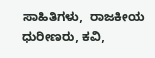ಸಾಹಿತಿಗಳು,  ರಾಜಕೀಯ ಧುರೀಣರು, ಕವಿ,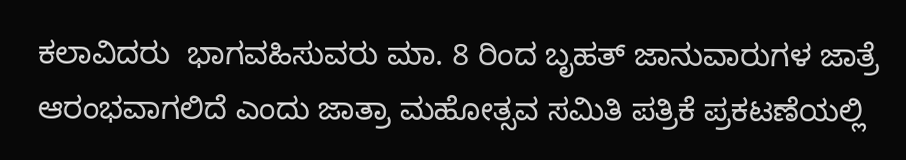ಕಲಾವಿದರು  ಭಾಗವಹಿಸುವರು ಮಾ‌. 8 ರಿಂದ ಬೃಹತ್ ಜಾನುವಾರುಗಳ ಜಾತ್ರೆ ಆರಂಭವಾಗಲಿದೆ ಎಂದು ಜಾತ್ರಾ ಮಹೋತ್ಸವ ಸಮಿತಿ ಪತ್ರಿಕೆ ಪ್ರಕಟಣೆಯಲ್ಲಿ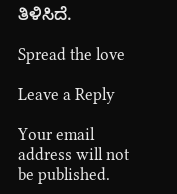ತಿಳಿಸಿದೆ.

Spread the love

Leave a Reply

Your email address will not be published.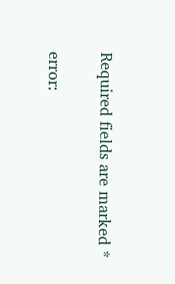Required fields are marked *

error: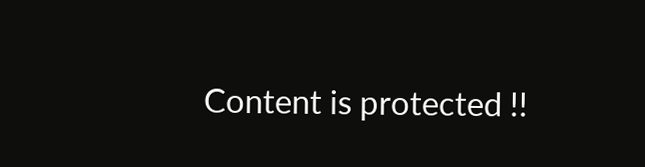Content is protected !!